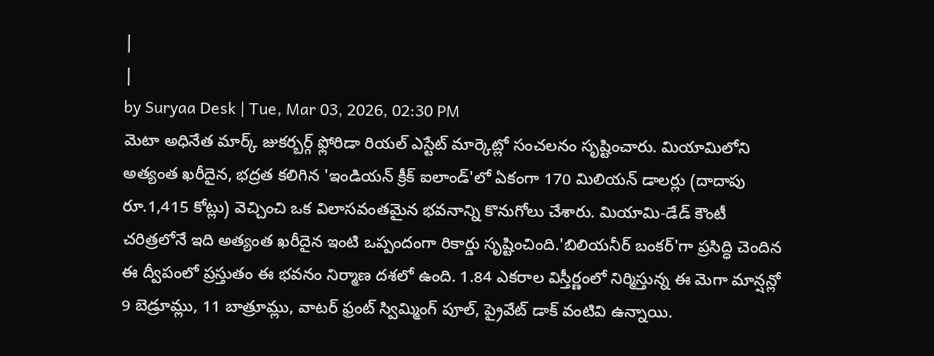|
|
by Suryaa Desk | Tue, Mar 03, 2026, 02:30 PM
మెటా అధినేత మార్క్ జుకర్బర్గ్ ఫ్లోరిడా రియల్ ఎస్టేట్ మార్కెట్లో సంచలనం సృష్టించారు. మియామిలోని అత్యంత ఖరీదైన, భద్రత కలిగిన 'ఇండియన్ క్రీక్ ఐలాండ్'లో ఏకంగా 170 మిలియన్ డాలర్లు (దాదాపు రూ.1,415 కోట్లు) వెచ్చించి ఒక విలాసవంతమైన భవనాన్ని కొనుగోలు చేశారు. మియామి-డేడ్ కౌంటీ చరిత్రలోనే ఇది అత్యంత ఖరీదైన ఇంటి ఒప్పందంగా రికార్డు సృష్టించింది.'బిలియనీర్ బంకర్'గా ప్రసిద్ధి చెందిన ఈ ద్వీపంలో ప్రస్తుతం ఈ భవనం నిర్మాణ దశలో ఉంది. 1.84 ఎకరాల విస్తీర్ణంలో నిర్మిస్తున్న ఈ మెగా మాన్షన్లో 9 బెడ్రూమ్లు, 11 బాత్రూమ్లు, వాటర్ ఫ్రంట్ స్విమ్మింగ్ పూల్, ప్రైవేట్ డాక్ వంటివి ఉన్నాయి.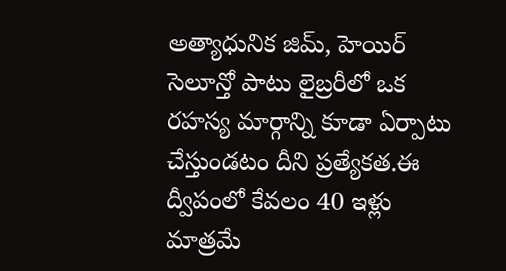అత్యాధునిక జిమ్, హెయిర్ సెలూన్తో పాటు లైబ్రరీలో ఒక రహస్య మార్గాన్ని కూడా ఏర్పాటు చేస్తుండటం దీని ప్రత్యేకత.ఈ ద్వీపంలో కేవలం 40 ఇళ్లు మాత్రమే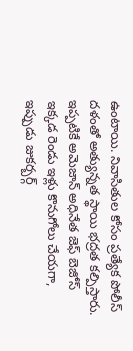ఉంటాయి. నివాసితుల కోసం ప్రత్యేక పోలీస్ దళంతో అత్యున్నత స్థాయి భద్రత కల్పిస్తారు. ఇప్పటికే అమెజాన్ అధినేత జెఫ్ బెజోస్ ఇక్కడ రెండు ఇళ్లు కొనుగోలు చేయగా, ఇప్పుడు జుకర్బర్గ్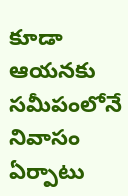కూడా ఆయనకు సమీపంలోనే నివాసం ఏర్పాటు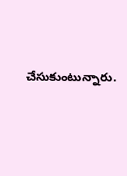చేసుకుంటున్నారు.